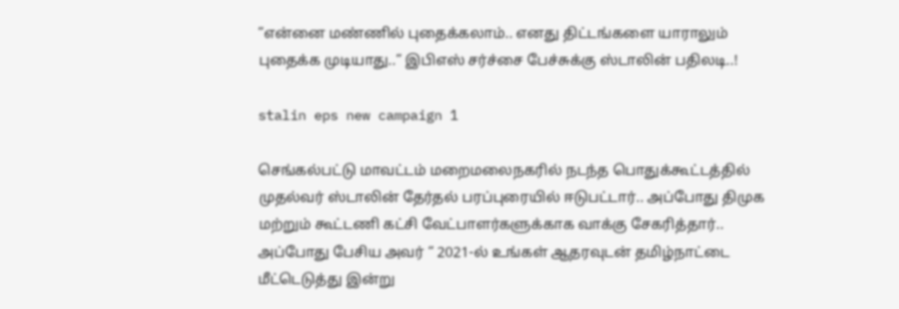”என்னை மண்ணில் புதைக்கலாம்.. எனது திட்டங்களை யாராலும் புதைக்க முடியாது..” இபிஎஸ் சர்ச்சை பேச்சுக்கு ஸ்டாலின் பதிலடி..!

stalin eps new campaign 1

செங்கல்பட்டு மாவட்டம் மறைமலைநகரில் நடந்த பொதுக்கூட்டத்தில் முதல்வர் ஸ்டாலின் தேர்தல் பரப்புரையில் ஈடுபட்டார்.. அப்போது திமுக மற்றும் கூட்டணி கட்சி வேட்பாளர்களுக்காக வாக்கு சேகரித்தார்.. அப்போது பேசிய அவர் “ 2021-ல் உங்கள் ஆதரவுடன் தமிழ்நாட்டை மீட்டெடுத்து இன்று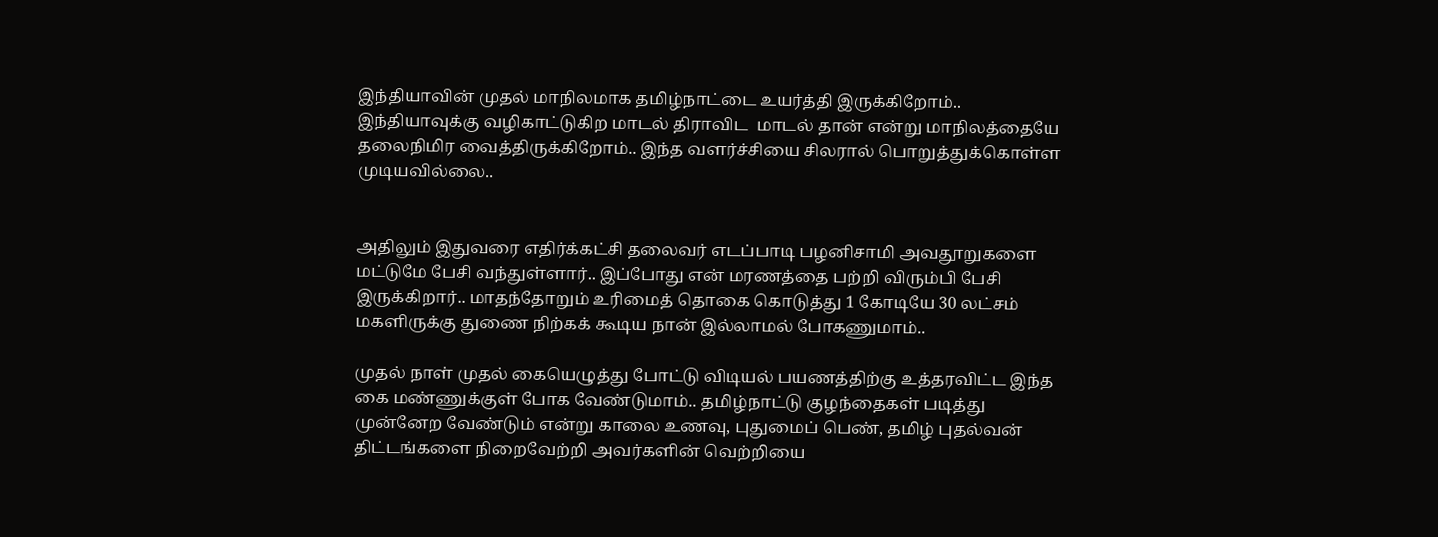இந்தியாவின் முதல் மாநிலமாக தமிழ்நாட்டை உயர்த்தி இருக்கிறோம்.. இந்தியாவுக்கு வழிகாட்டுகிற மாடல் திராவிட  மாடல் தான் என்று மாநிலத்தையே தலைநிமிர வைத்திருக்கிறோம்.. இந்த வளர்ச்சியை சிலரால் பொறுத்துக்கொள்ள முடியவில்லை..


அதிலும் இதுவரை எதிர்க்கட்சி தலைவர் எடப்பாடி பழனிசாமி அவதூறுகளை மட்டுமே பேசி வந்துள்ளார்.. இப்போது என் மரணத்தை பற்றி விரும்பி பேசி இருக்கிறார்.. மாதந்தோறும் உரிமைத் தொகை கொடுத்து 1 கோடியே 30 லட்சம் மகளிருக்கு துணை நிற்கக் கூடிய நான் இல்லாமல் போகணுமாம்..

முதல் நாள் முதல் கையெழுத்து போட்டு விடியல் பயணத்திற்கு உத்தரவிட்ட இந்த கை மண்ணுக்குள் போக வேண்டுமாம்.. தமிழ்நாட்டு குழந்தைகள் படித்து முன்னேற வேண்டும் என்று காலை உணவு, புதுமைப் பெண், தமிழ் புதல்வன் திட்டங்களை நிறைவேற்றி அவர்களின் வெற்றியை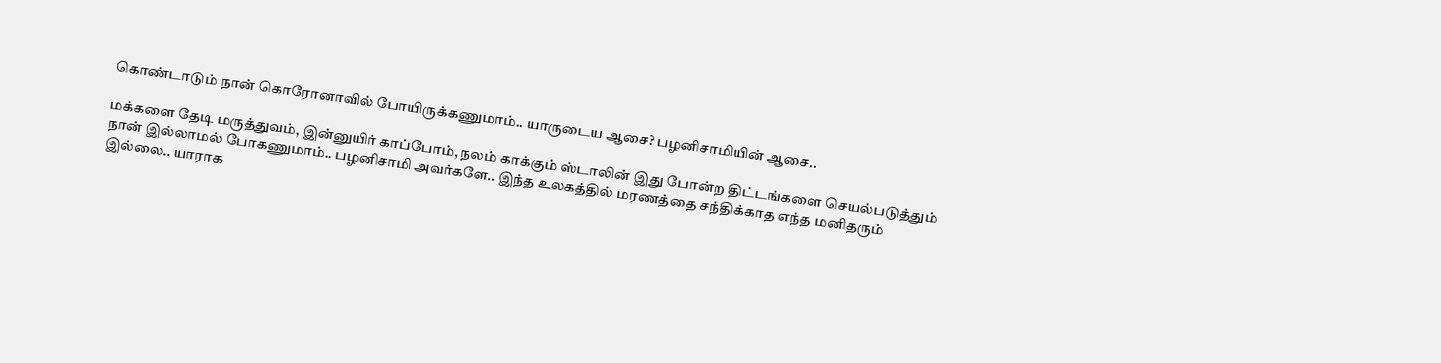கொண்டாடும் நான் கொரோனாவில் போயிருக்கணுமாம்.. யாருடைய ஆசை? பழனிசாமியின் ஆசை..

மக்களை தேடி மருத்துவம், இன்னுயிர் காப்போம், நலம் காக்கும் ஸ்டாலின் இது போன்ற திட்டங்களை செயல்படுத்தும் நான் இல்லாமல் போகணுமாம்.. பழனிசாமி அவர்களே.. இந்த உலகத்தில் மரணத்தை சந்திக்காத எந்த மனிதரும் இல்லை.. யாராக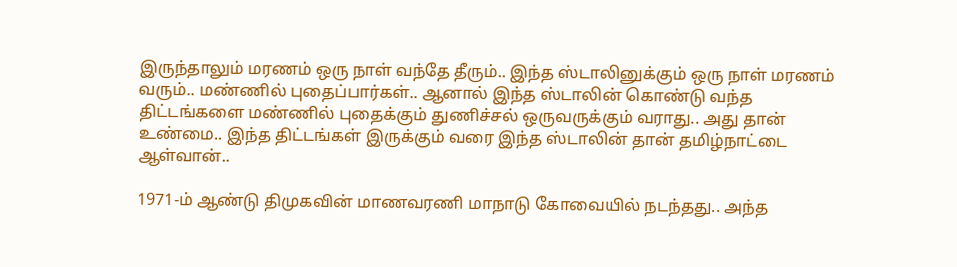இருந்தாலும் மரணம் ஒரு நாள் வந்தே தீரும்.. இந்த ஸ்டாலினுக்கும் ஒரு நாள் மரணம் வரும்.. மண்ணில் புதைப்பார்கள்.. ஆனால் இந்த ஸ்டாலின் கொண்டு வந்த திட்டங்களை மண்ணில் புதைக்கும் துணிச்சல் ஒருவருக்கும் வராது.. அது தான் உண்மை.. இந்த திட்டங்கள் இருக்கும் வரை இந்த ஸ்டாலின் தான் தமிழ்நாட்டை ஆள்வான்..

1971-ம் ஆண்டு திமுகவின் மாணவரணி மாநாடு கோவையில் நடந்தது.. அந்த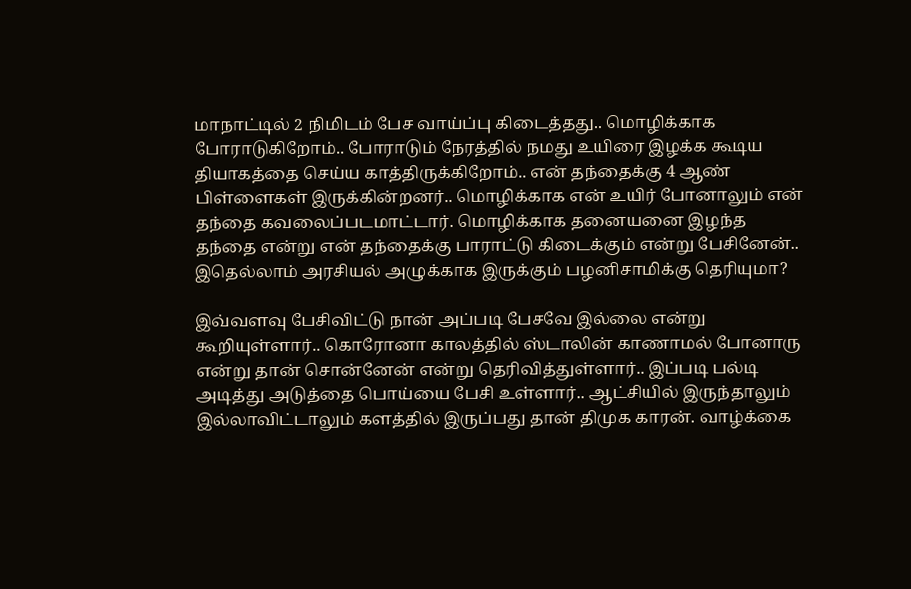மாநாட்டில் 2 நிமிடம் பேச வாய்ப்பு கிடைத்தது.. மொழிக்காக போராடுகிறோம்.. போராடும் நேரத்தில் நமது உயிரை இழக்க கூடிய தியாகத்தை செய்ய காத்திருக்கிறோம்.. என் தந்தைக்கு 4 ஆண் பிள்ளைகள் இருக்கின்றனர்.. மொழிக்காக என் உயிர் போனாலும் என் தந்தை கவலைப்படமாட்டார். மொழிக்காக தனையனை இழந்த தந்தை என்று என் தந்தைக்கு பாராட்டு கிடைக்கும் என்று பேசினேன்.. இதெல்லாம் அரசியல் அழுக்காக இருக்கும் பழனிசாமிக்கு தெரியுமா?

இவ்வளவு பேசிவிட்டு நான் அப்படி பேசவே இல்லை என்று கூறியுள்ளார்.. கொரோனா காலத்தில் ஸ்டாலின் காணாமல் போனாரு என்று தான் சொன்னேன் என்று தெரிவித்துள்ளார்.. இப்படி பல்டி அடித்து அடுத்தை பொய்யை பேசி உள்ளார்.. ஆட்சியில் இருந்தாலும் இல்லாவிட்டாலும் களத்தில் இருப்பது தான் திமுக காரன். வாழ்க்கை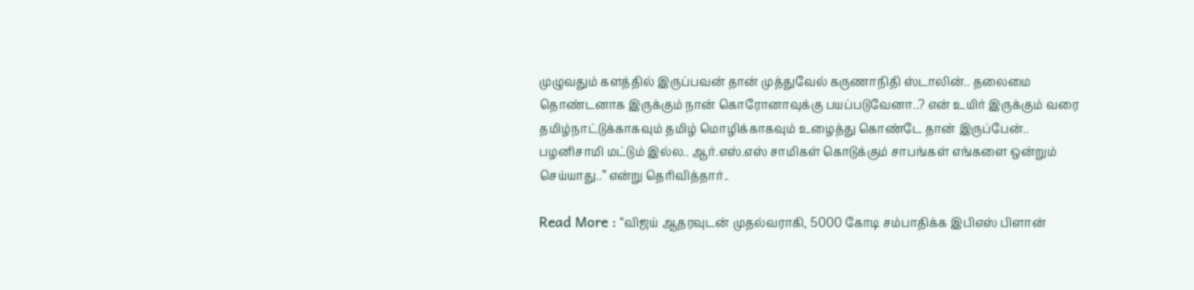முழுவதும் களத்தில் இருப்பவன் தான் முத்துவேல் கருணாநிதி ஸ்டாலின்.. தலைமை தொண்டனாக இருக்கும் நான் கொரோனாவுக்கு பயப்படுவேனா..? என் உயிர் இருக்கும் வரை தமிழ்நாட்டுக்காகவும் தமிழ் மொழிக்காகவும் உழைத்து கொண்டே தான் இருப்பேன்.. பழனிசாமி மட்டும் இல்ல.. ஆர்.எஸ்.எஸ் சாமிகள் கொடுக்கும் சாபங்கள் எங்களை ஒன்றும் செய்யாது..” என்று தெரிவித்தார்..

Read More : “விஜய் ஆதரவுடன் முதல்வராகி, 5000 கோடி சம்பாதிக்க இபிஎஸ் பிளான்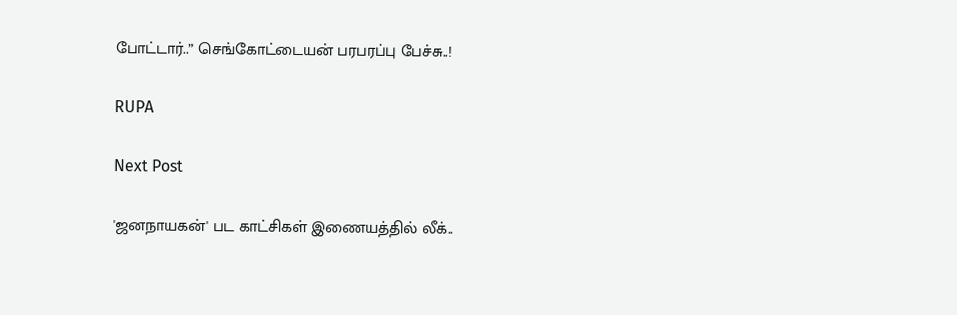போட்டார்..” செங்கோட்டையன் பரபரப்பு பேச்சு..!

RUPA

Next Post

'ஜனநாயகன்' பட காட்சிகள் இணையத்தில் லீக்..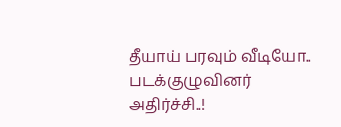தீயாய் பரவும் வீடியோ.. படக்குழுவினர் அதிர்ச்சி..!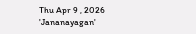Thu Apr 9 , 2026
'Jananayagan'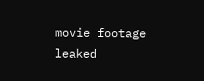movie footage leaked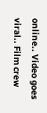online.. Video goes viral.. Film crew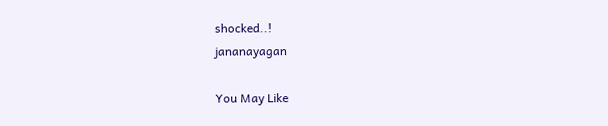shocked..!
jananayagan

You May Like